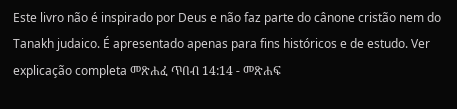Este livro não é inspirado por Deus e não faz parte do cânone cristão nem do Tanakh judaico. É apresentado apenas para fins históricos e de estudo. Ver explicação completa መጽሐፈ ጥበብ 14:14 - መጽሐፍ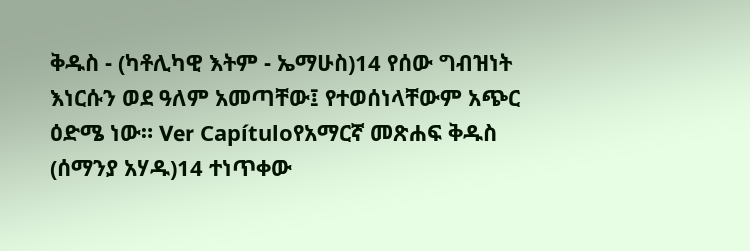ቅዱስ - (ካቶሊካዊ እትም - ኤማሁስ)14 የሰው ግብዝነት እነርሱን ወደ ዓለም አመጣቸው፤ የተወሰነላቸውም አጭር ዕድሜ ነው። Ver Capítuloየአማርኛ መጽሐፍ ቅዱስ (ሰማንያ አሃዱ)14 ተነጥቀው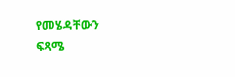የመሄዳቸውን ፍጻሜ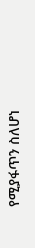የሚያፋጥን ስለሆነ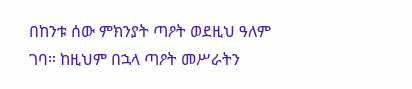በከንቱ ሰው ምክንያት ጣዖት ወደዚህ ዓለም ገባ። ከዚህም በኋላ ጣዖት መሥራትን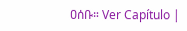ዐሰቡ። Ver Capítulo |